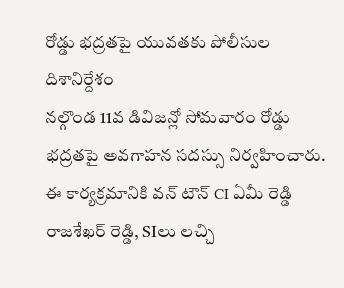రోడ్డు భద్రతపై యువతకు పోలీసుల దిశానిర్దేశం
నల్గొండ 11వ డివిజన్లో సోమవారం రోడ్డు భద్రతపై అవగాహన సదస్సు నిర్వహించారు. ఈ కార్యక్రమానికి వన్ టౌన్ CI ఏమీ రెడ్డి రాజశేఖర్ రెడ్డి, SIలు లచ్చి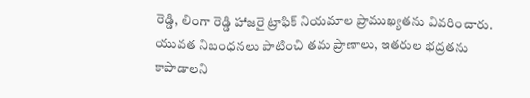రెడ్డి, లింగా రెడ్డి హాజరై ట్రాఫిక్ నియమాల ప్రాముఖ్యతను వివరించారు. యువత నిబంధనలు పాటించి తమ ప్రాణాలు, ఇతరుల భద్రతను కాపాడాలని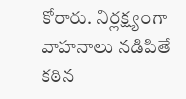కోరారు. నిర్లక్ష్యంగా వాహనాలు నడిపితే కఠిన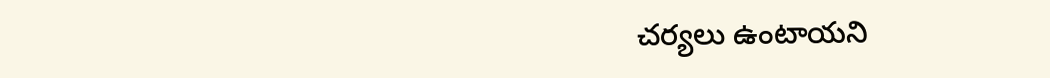చర్యలు ఉంటాయని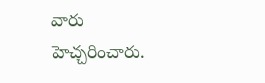వారు హెచ్చరించారు.